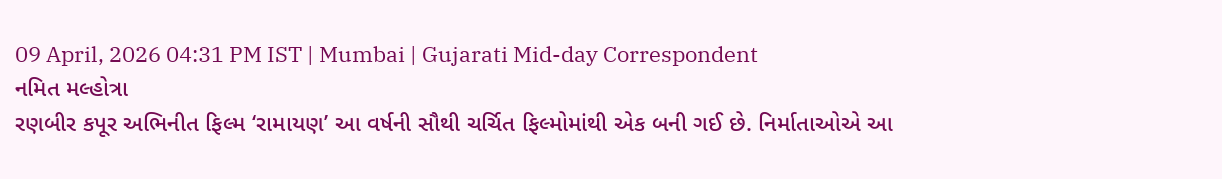09 April, 2026 04:31 PM IST | Mumbai | Gujarati Mid-day Correspondent
નમિત મલ્હોત્રા
રણબીર કપૂર અભિનીત ફિલ્મ ‘રામાયણ’ આ વર્ષની સૌથી ચર્ચિત ફિલ્મોમાંથી એક બની ગઈ છે. નિર્માતાઓએ આ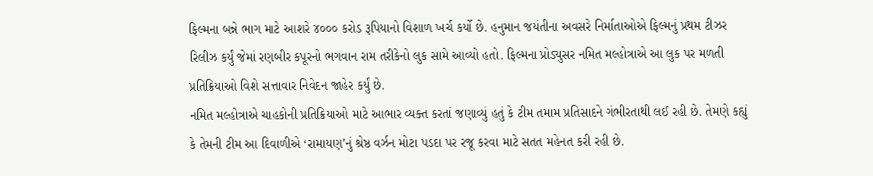ફિલ્મના બન્ને ભાગ માટે આશરે ૪૦૦૦ કરોડ રૂપિયાનો વિશાળ ખર્ચ કર્યો છે. હનુમાન જયંતીના અવસરે નિર્માતાઓએ ફિલ્મનું પ્રથમ ટીઝર રિલીઝ કર્યું જેમાં રણબીર કપૂરનો ભગવાન રામ તરીકેનો લુક સામે આવ્યો હતો. ફિલ્મના પ્રોડ્યુસર નમિત મલ્હોત્રાએ આ લુક પર મળતી પ્રતિક્રિયાઓ વિશે સત્તાવાર નિવેદન જાહેર કર્યું છે.
નમિત મલ્હોત્રાએ ચાહકોની પ્રતિક્રિયાઓ માટે આભાર વ્યક્ત કરતાં જણાવ્યું હતું કે ટીમ તમામ પ્રતિસાદને ગંભીરતાથી લઈ રહી છે. તેમણે કહ્યું કે તેમની ટીમ આ દિવાળીએ ‘રામાયણ’નું શ્રેષ્ઠ વર્ઝન મોટા પડદા પર રજૂ કરવા માટે સતત મહેનત કરી રહી છે.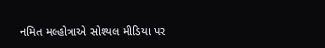નમિત મલ્હોત્રાએ સોશ્યલ મીડિયા પર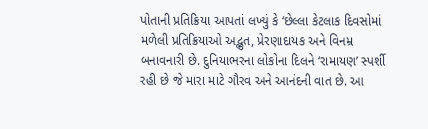પોતાની પ્રતિક્રિયા આપતાં લખ્યું કે ‘છેલ્લા કેટલાક દિવસોમાં મળેલી પ્રતિક્રિયાઓ અદ્ભુત, પ્રેરણાદાયક અને વિનમ્ર બનાવનારી છે. દુનિયાભરના લોકોના દિલને ‘રામાયણ’ સ્પર્શી રહી છે જે મારા માટે ગૌરવ અને આનંદની વાત છે. આ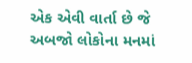એક એવી વાર્તા છે જે અબજો લોકોના મનમાં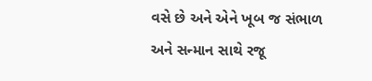વસે છે અને એને ખૂબ જ સંભાળ અને સન્માન સાથે રજૂ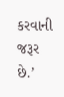કરવાની જરૂર છે.’